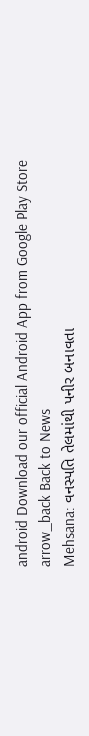android Download our official Android App from Google Play Store
arrow_back Back to News
Mehsana: વનસ્પતિ તેલમાંથી પનીર બનાવતા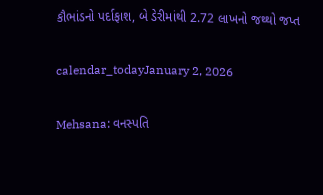કૌભાંડનો પર્દાફાશ, બે ડેરીમાંથી 2.72 લાખનો જથ્થો જપ્ત

calendar_todayJanuary 2, 2026

Mehsana: વનસ્પતિ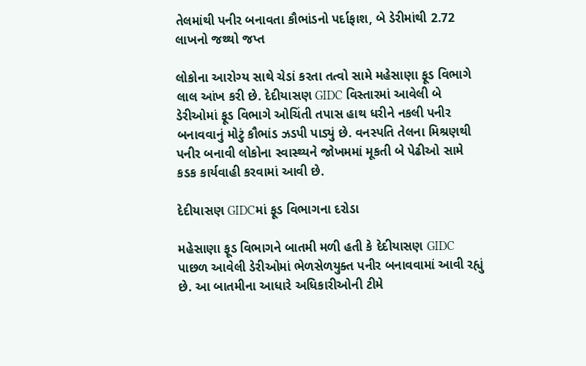તેલમાંથી પનીર બનાવતા કૌભાંડનો પર્દાફાશ, બે ડેરીમાંથી 2.72 લાખનો જથ્થો જપ્ત

લોકોના આરોગ્ય સાથે ચેડાં કરતા તત્વો સામે મહેસાણા ફૂડ વિભાગે લાલ આંખ કરી છે. દેદીયાસણ GIDC વિસ્તારમાં આવેલી બે ડેરીઓમાં ફૂડ વિભાગે ઓચિંતી તપાસ હાથ ધરીને નકલી પનીર બનાવવાનું મોટું કૌભાંડ ઝડપી પાડ્યું છે. વનસ્પતિ તેલના મિશ્રણથી પનીર બનાવી લોકોના સ્વાસ્થ્યને જોખમમાં મૂકતી બે પેઢીઓ સામે કડક કાર્યવાહી કરવામાં આવી છે.

દેદીયાસણ GIDCમાં ફૂડ વિભાગના દરોડા

મહેસાણા ફૂડ વિભાગને બાતમી મળી હતી કે દેદીયાસણ GIDC પાછળ આવેલી ડેરીઓમાં ભેળસેળયુક્ત પનીર બનાવવામાં આવી રહ્યું છે. આ બાતમીના આધારે અધિકારીઓની ટીમે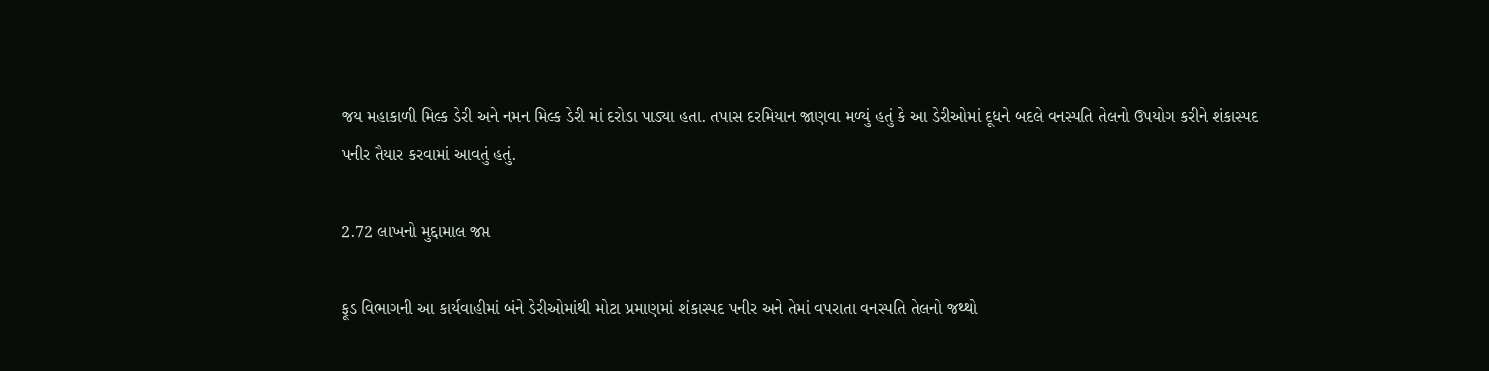જય મહાકાળી મિલ્ક ડેરી અને નમન મિલ્ક ડેરી માં દરોડા પાડ્યા હતા. તપાસ દરમિયાન જાણવા મળ્યું હતું કે આ ડેરીઓમાં દૂધને બદલે વનસ્પતિ તેલનો ઉપયોગ કરીને શંકાસ્પદ પનીર તૈયાર કરવામાં આવતું હતું.

2.72 લાખનો મુદ્દામાલ જપ્ત

ફૂડ વિભાગની આ કાર્યવાહીમાં બંને ડેરીઓમાંથી મોટા પ્રમાણમાં શંકાસ્પદ પનીર અને તેમાં વપરાતા વનસ્પતિ તેલનો જથ્થો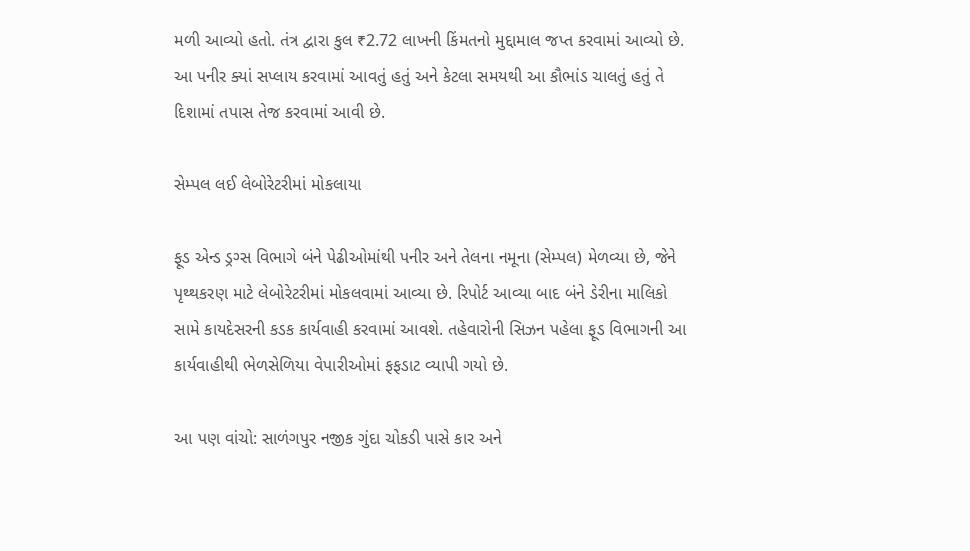મળી આવ્યો હતો. તંત્ર દ્વારા કુલ ₹2.72 લાખની કિંમતનો મુદ્દામાલ જપ્ત કરવામાં આવ્યો છે. આ પનીર ક્યાં સપ્લાય કરવામાં આવતું હતું અને કેટલા સમયથી આ કૌભાંડ ચાલતું હતું તે દિશામાં તપાસ તેજ કરવામાં આવી છે.

સેમ્પલ લઈ લેબોરેટરીમાં મોકલાયા

ફૂડ એન્ડ ડ્રગ્સ વિભાગે બંને પેઢીઓમાંથી પનીર અને તેલના નમૂના (સેમ્પલ) મેળવ્યા છે, જેને પૃથ્થકરણ માટે લેબોરેટરીમાં મોકલવામાં આવ્યા છે. રિપોર્ટ આવ્યા બાદ બંને ડેરીના માલિકો સામે કાયદેસરની કડક કાર્યવાહી કરવામાં આવશે. તહેવારોની સિઝન પહેલા ફૂડ વિભાગની આ કાર્યવાહીથી ભેળસેળિયા વેપારીઓમાં ફફડાટ વ્યાપી ગયો છે.

આ પણ વાંચો: સાળંગપુર નજીક ગુંદા ચોકડી પાસે કાર અને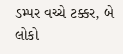ડમ્પર વચ્ચે ટક્કર, બે લોકો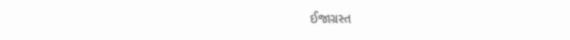ઈજાગ્રસ્ત